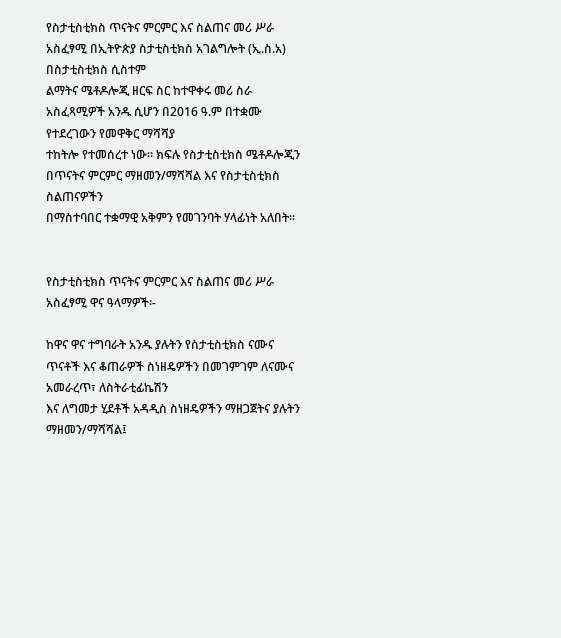የስታቲስቲክስ ጥናትና ምርምር እና ስልጠና መሪ ሥራ አስፈፃሚ በኢትዮጵያ ስታቲስቲክስ አገልግሎት (ኢ.ስ.አ) በስታቲስቲክስ ሲስተም
ልማትና ሜቶዶሎጂ ዘርፍ ስር ከተዋቀሩ መሪ ስራ አስፈጻሚዎች አንዱ ሲሆን በ2016 ዓ.ም በተቋሙ የተደረገውን የመዋቅር ማሻሻያ
ተከትሎ የተመሰረተ ነው። ክፍሉ የስታቲስቲክስ ሜቶዶሎጂን በጥናትና ምርምር ማዘመን/ማሻሻል እና የስታቲስቲክስ ስልጠናዎችን
በማስተባበር ተቋማዊ አቅምን የመገንባት ሃላፊነት አለበት።


የስታቲስቲክስ ጥናትና ምርምር እና ስልጠና መሪ ሥራ አስፈፃሚ ዋና ዓላማዎች፡-

ከዋና ዋና ተግባራት አንዱ ያሉትን የስታቲስቲክስ ናሙና ጥናቶች እና ቆጠራዎች ስነዘዴዎችን በመገምገም ለናሙና አመራረጥ፣ ለስትራቲፊኬሽን
እና ለግመታ ሂደቶች አዳዲስ ስነዘዴዎችን ማዘጋጀትና ያሉትን ማዘመን/ማሻሻል፤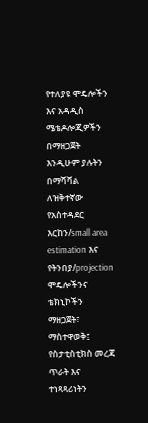የተለያዩ ሞዴሎችን እና አዳዲስ ሜቴዶሎጂዎችን በማዘጋጀት
እንዲሁም ያሉትን በማሻሻል ለዝቅተኛው የአስተዳደር እርከን/small area estimation እና የትንበያ/projection ሞዴሎችንና ቴክኒኮችን
ማዘጋጀት፣ ማስተዋወቅ፤ የስታቲስቲክስ መረጃ ጥራት እና ተነጻጻሪነትን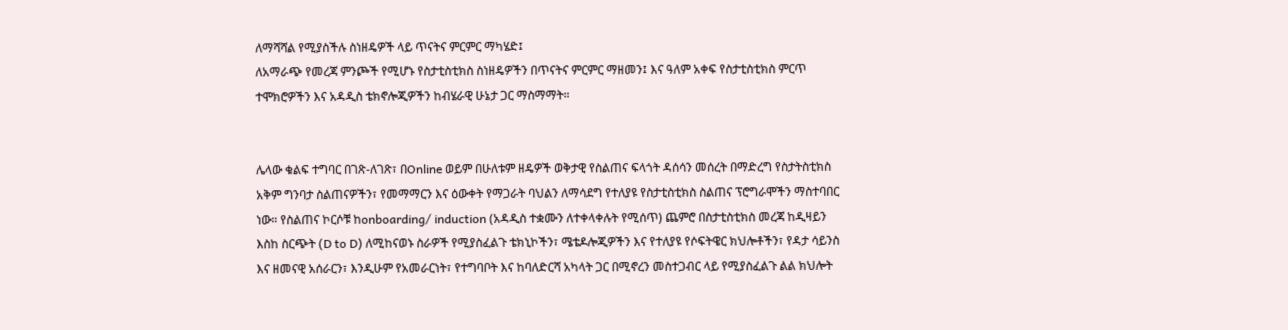ለማሻሻል የሚያስችሉ ስነዘዴዎች ላይ ጥናትና ምርምር ማካሄድ፤
ለአማራጭ የመረጃ ምንጮች የሚሆኑ የስታቲስቲክስ ስነዘዴዎችን በጥናትና ምርምር ማዘመን፤ እና ዓለም አቀፍ የስታቲስቲክስ ምርጥ
ተሞክሮዎችን እና አዳዲስ ቴክኖሎጂዎችን ከብሄራዊ ሁኔታ ጋር ማስማማት።


ሌላው ቁልፍ ተግባር በገጽ-ለገጽ፣ በOnline ወይም በሁለቱም ዘዴዎች ወቅታዊ የስልጠና ፍላጎት ዳሰሳን መሰረት በማድረግ የስታትስቲክስ
አቅም ግንባታ ስልጠናዎችን፣ የመማማርን እና ዕውቀት የማጋራት ባህልን ለማሳደግ የተለያዩ የስታቲስቲክስ ስልጠና ፕሮግራሞችን ማስተባበር
ነው። የስልጠና ኮርሶቹ ከonboarding/ induction (አዳዲስ ተቋሙን ለተቀላቀሉት የሚሰጥ) ጨምሮ በስታቲስቲክስ መረጃ ከዲዛይን
እስከ ስርጭት (D to D) ለሚከናወኑ ስራዎች የሚያስፈልጉ ቴክኒኮችን፣ ሜቴዶሎጂዎችን እና የተለያዩ የሶፍትዌር ክህሎቶችን፣ የዳታ ሳይንስ
እና ዘመናዊ አሰራርን፣ እንዲሁም የአመራርነት፣ የተግባቦት እና ከባለድርሻ አካላት ጋር በሚኖረን መስተጋብር ላይ የሚያስፈልጉ ልል ክህሎት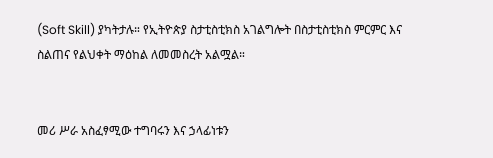(Soft Skill) ያካትታሉ። የኢትዮጵያ ስታቲስቲክስ አገልግሎት በስታቲስቲክስ ምርምር እና ስልጠና የልህቀት ማዕከል ለመመስረት አልሟል።


መሪ ሥራ አስፈፃሚው ተግባሩን እና ኃላፊነቱን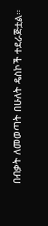በብቃት ለመወጣት በሁለት ዴስኮች ተደራጅቷል።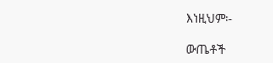እነዚህም፡-

ውጤቶች